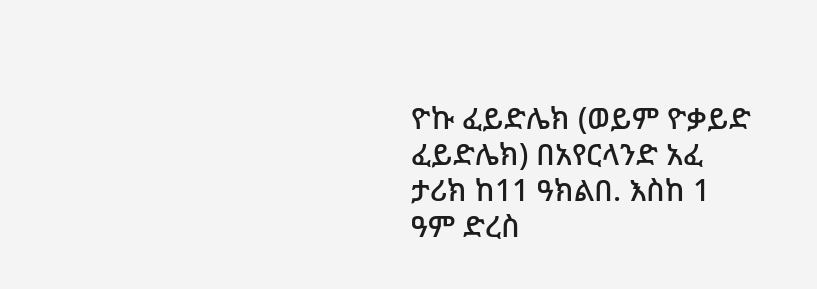ዮኩ ፈይድሌክ (ወይም ዮቃይድ ፈይድሌክ) በአየርላንድ አፈ ታሪክ ከ11 ዓክልበ. እስከ 1 ዓም ድረስ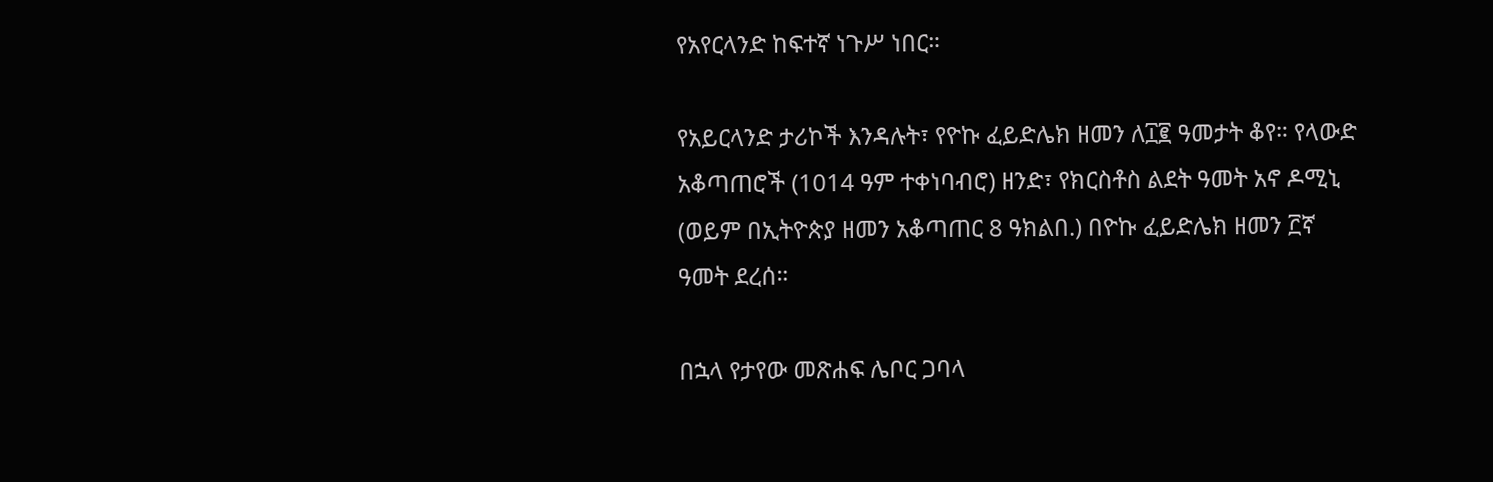የአየርላንድ ከፍተኛ ነጉሥ ነበር።

የአይርላንድ ታሪኮች እንዳሉት፣ የዮኩ ፈይድሌክ ዘመን ለ፲፪ ዓመታት ቆየ። የላውድ አቆጣጠሮች (1014 ዓም ተቀነባብሮ) ዘንድ፣ የክርስቶስ ልደት ዓመት አኖ ዶሚኒ (ወይም በኢትዮጵያ ዘመን አቆጣጠር 8 ዓክልበ.) በዮኩ ፈይድሌክ ዘመን ፫ኛ ዓመት ደረሰ።

በኋላ የታየው መጽሐፍ ሌቦር ጋባላ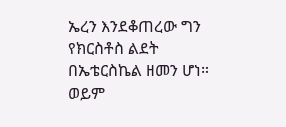ኤረን እንደቆጠረው ግን የክርስቶስ ልደት በኤቴርስኬል ዘመን ሆነ። ወይም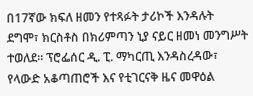በ17ኛው ክፍለ ዘመን የተጻፉት ታሪኮች እንዳሉት ደግሞ፣ ክርስቶስ በክሪምጣን ኒያ ናይር ዘመነ መንግሥት ተወለደ። ፕሮፌሰር ዲ. ፒ. ማካርጢ እንዳስረዳው፣ የላውድ አቆጣጠሮች እና የቲገርናቅ ዜና መዋዕል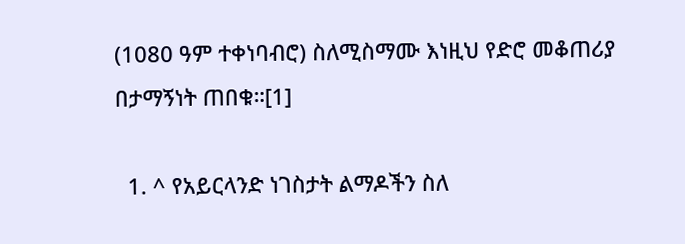(1080 ዓም ተቀነባብሮ) ስለሚስማሙ እነዚህ የድሮ መቆጠሪያ በታማኝነት ጠበቁ።[1]

  1. ^ የአይርላንድ ነገስታት ልማዶችን ስለ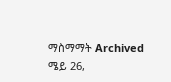ማስማማት Archived ሜይ 26,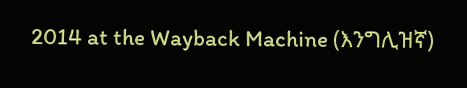2014 at the Wayback Machine (እንግሊዝኛ)